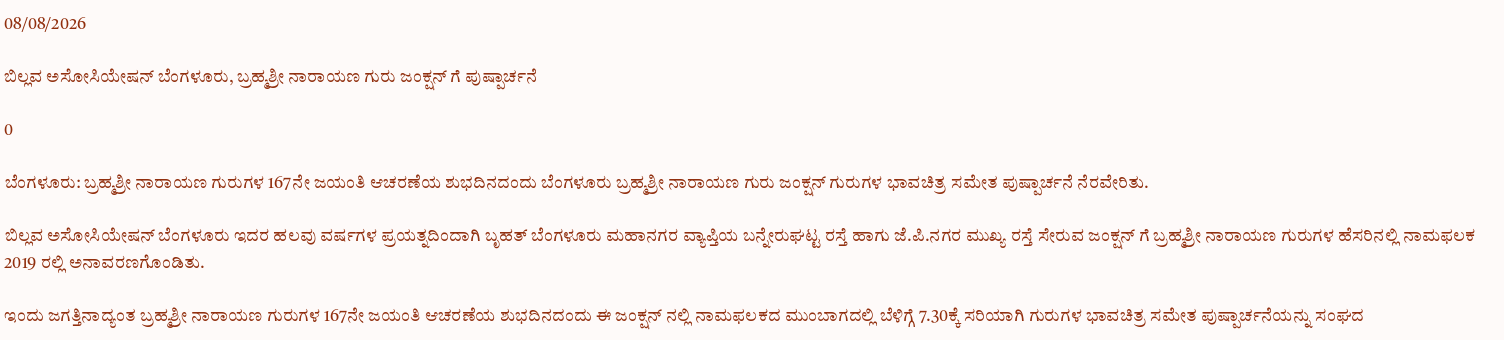08/08/2026

ಬಿಲ್ಲವ ಅಸೋಸಿಯೇಷನ್ ಬೆಂಗಳೂರು, ಬ್ರಹ್ಮಶ್ರೀ ನಾರಾಯಣ ಗುರು ಜಂಕ್ಷನ್ ಗೆ ಪುಷ್ಪಾರ್ಚನೆ

0

ಬೆಂಗಳೂರು: ಬ್ರಹ್ಮಶ್ರೀ ನಾರಾಯಣ ಗುರುಗಳ 167ನೇ ಜಯಂತಿ ಆಚರಣೆಯ ಶುಭದಿನದಂದು ಬೆಂಗಳೂರು ಬ್ರಹ್ಮಶ್ರೀ ನಾರಾಯಣ ಗುರು ಜಂಕ್ಷನ್ ಗುರುಗಳ ಭಾವಚಿತ್ರ ಸಮೇತ ಪುಷ್ಪಾರ್ಚನೆ ನೆರವೇರಿತು.

ಬಿಲ್ಲವ ಅಸೋಸಿಯೇಷನ್ ಬೆಂಗಳೂರು ಇದರ ಹಲವು ವರ್ಷಗಳ ಪ್ರಯತ್ನದಿಂದಾಗಿ ಬೃಹತ್ ಬೆಂಗಳೂರು ಮಹಾನಗರ ವ್ಯಾಪ್ತಿಯ ಬನ್ನೇರುಘಟ್ಟ ರಸ್ತೆ ಹಾಗು ಜೆ.ಪಿ.ನಗರ ಮುಖ್ಯ ರಸ್ತೆ ಸೇರುವ ಜಂಕ್ಷನ್ ಗೆ ಬ್ರಹ್ಮಶ್ರೀ ನಾರಾಯಣ ಗುರುಗಳ ಹೆಸರಿನಲ್ಲಿ ನಾಮಫಲಕ 2019 ರಲ್ಲಿ ಅನಾವರಣಗೊಂಡಿತು.

ಇಂದು ಜಗತ್ತಿನಾದ್ಯಂತ ಬ್ರಹ್ಮಶ್ರೀ ನಾರಾಯಣ ಗುರುಗಳ 167ನೇ ಜಯಂತಿ ಆಚರಣೆಯ ಶುಭದಿನದಂದು ಈ ಜಂಕ್ಷನ್ ನಲ್ಲಿ ನಾಮಫಲಕದ ಮುಂಬಾಗದಲ್ಲಿ ಬೆಳಿಗ್ಗೆ 7.30ಕ್ಕೆ ಸರಿಯಾಗಿ ಗುರುಗಳ ಭಾವಚಿತ್ರ ಸಮೇತ ಪುಷ್ಪಾರ್ಚನೆಯನ್ನು ಸಂಘದ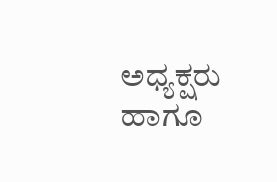ಅಧ್ಯಕ್ಷರು ಹಾಗೂ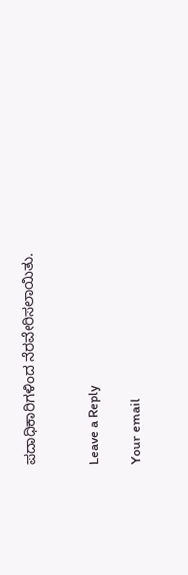ಪದಾಧಿಕಾರಿಗಳಿಂದ ನೆರವೇರಿಸಲಾಯಿತು.


Leave a Reply

Your email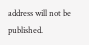address will not be published.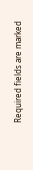Required fields are marked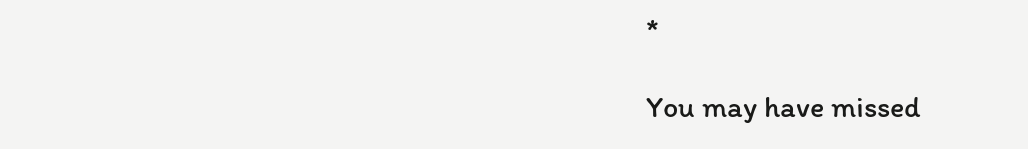*

You may have missed